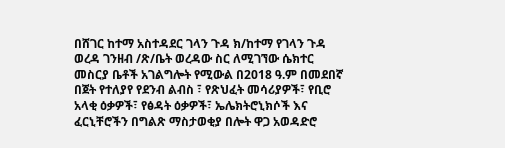በሸገር ከተማ አስተዳደር ገላን ጉዳ ክ/ከተማ የገላን ጉዳ ወረዳ ገንዘብ /ጽ/ቤት ወረዳው ስር ለሚገኘው ሴክተር መስርያ ቤቶች አገልግሎት የሚውል በ2018 ዓ.ም በመደበኛ በጀት የተለያየ የደንብ ልብስ ፣ የጽህፈት መሳሪያዎች፣ የቢሮ አላቂ ዕቃዎች፣ የፅዳት ዕቃዎች፣ ኤሌክትሮኒክሶች እና ፈርኒቸሮችን በግልጽ ማስታወቂያ በሎት ዋጋ አወዳድሮ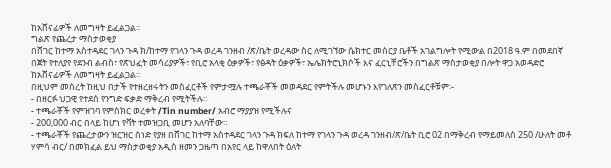ከአሸናፊዎች ለመግዛት ይፈልጋል፡፡
ግልጽ የጨረታ ማስታወቂያ
በሸገር ከተማ አስተዳደር ገላን ጉዳ ክ/ከተማ የገላን ጉዳ ወረዳ ገንዘብ /ጽ/ቤት ወረዳው ስር ለሚገኘው ሴክተር መስርያ ቤቶች አገልግሎት የሚውል በ2018 ዓ.ም በመደበኛ በጀት የተለያየ የደንብ ልብስ፣ የጽህፈት መሳሪያዎች፣ የቢሮ አላቂ ዕቃዎች፣ የፅዳት ዕቃዎች፣ ኤሌክትሮኒክሶች እና ፈርኒቸሮችን በግልጽ ማስታወቂያ በሎት ዋጋ አወዳድሮ ከአሸናፊዎች ለመግዛት ይፈልጋል፡፡
በዚህም መሰረት ከዚህ በታች የተዘረዘሩትን መስፈርቶች የምታሟሉ ተጫራቾች መወዳደር የምትችሉ መሆኑን እየገለጽን መስፈርቶቹም፡-
- በዘርፉ ህጋዊ የተደሰ የንግድ ፍቃድ ማቅረብ የሚትችሉ።
- ተጫራቾች የምዝገባ የምስክር ወረቀት /Tin number/ አብሮ ማያያዝ የሚችሉና
- 200,000 ብር በላይ ከሆነ የቫት ተመዝጋቢ መሆን አለባቸው።
- ተጫራቾች የጨረታውን ዝርዝር ሰነድ የያዘ በሸገር ከተማ አስተዳደር ገላን ጉዳ ክፍለ ከተማ የገላን ጉዳ ወረዳ ገንዘብ/ጽ/ቤት ቢሮ 02 በማቅረብ የማይመለስ 250 /ሁለት መቶ ሃምሳ ብር/ በመክፈል ይህ ማስታወቂያ አዲስ ዘመን ጋዜጣ በአየር ላይ ከዋለበት ዕለት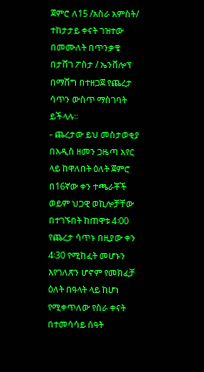ጀምሮ ለ15 /አስራ አምስት/ ተከታታይ ቀናት ገዝተው በመሙለት በጥንቃቄ በታሸገ ፖስታ / ኤንቨሎፕ በማሸግ በተዘጋጀ የጨረታ ሳጥን ውስጥ ማስገባት ይችላሉ፡፡
- ጨረታው ይህ መስታወቂያ በአዲስ ዘመን ጋዜጣ አየር ላይ ከዋለበት ዕለት ጀምሮ በ16ኛው ቀን ተጫራቾች ወይም ህጋዊ ወኪሎቻቸው በተገኙበት ከጠዋቱ 4፡00 የጨረታ ሳጥኑ በዚያው ቀን 4፡30 የሚከፈት መሆኑን እየገለጽን ሆኖም የመክፈቻ ዕለት በዓላት ላይ ከሆነ የሚቀጥለው የስራ ቀናት በተመሳሳይ ሰዓት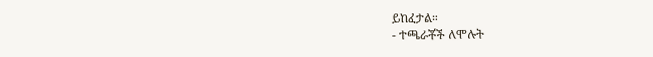ይከፈታል።
- ተጫራቾች ለሞሉት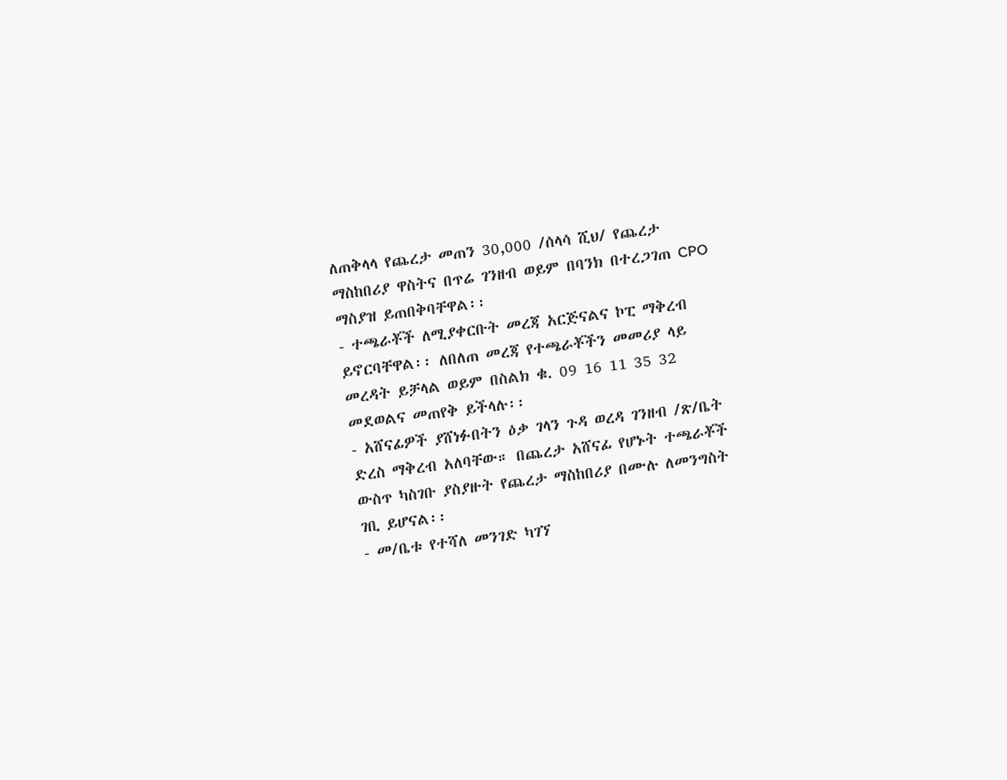ለጠቅላላ የጨረታ መጠን 30,000 /ሰላሳ ሺህ/ የጨረታ ማስከበሪያ ዋስትና በጥሬ ገንዘብ ወይም በባንክ በተረጋገጠ CPO ማስያዝ ይጠበቅባቸዋል፡፡
- ተጫራቾች ለሚያቀርቡት መረጃ አርጅናልና ኮፒ ማቅረብ ይኖርባቸዋል፡፡ ለበለጠ መረጃ የተጫራቾችን መመሪያ ላይ መረዳት ይቻላል ወይም በስልክ ቁ. 09 16 11 35 32 መደወልና መጠየቅ ይችላሉ፡፡
- አሸናፊዎች ያሸነፉበትን ዕቃ ገላን ጉዳ ወረዳ ገንዘብ /ጽ/ቤት ድረስ ማቅረብ አለባቸው። በጨረታ አሸናፊ የሆኑት ተጫራቾች ውስጥ ካስገቡ ያስያዙት የጨረታ ማስከበሪያ በሙሉ ለመንግስት ገቢ ይሆናል፡፡
- መ/ቤቱ የተሻለ መንገድ ካገኘ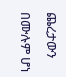ጨረታውን በሙሉም ሆነ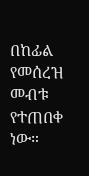በከፊል የመሰረዝ መብቱ የተጠበቀ ነው።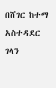በሸገር ከተማ አስተዳደር ገላን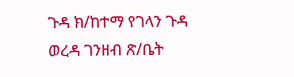ጉዳ ክ/ከተማ የገላን ጉዳ ወረዳ ገንዘብ ጽ/ቤት